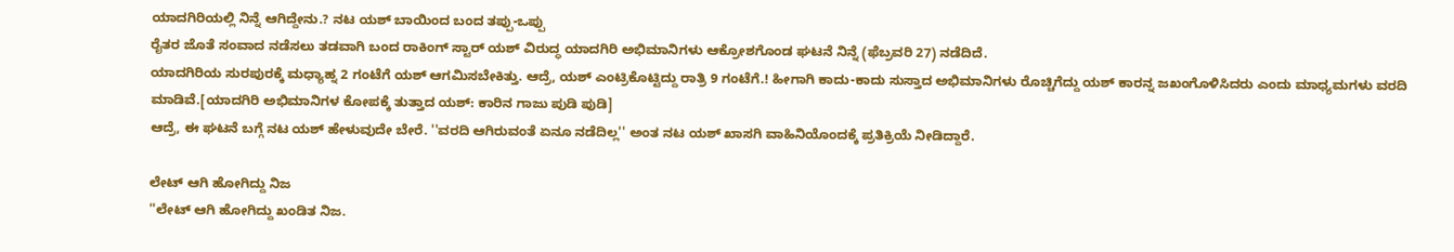ಯಾದಗಿರಿಯಲ್ಲಿ ನಿನ್ನೆ ಆಗಿದ್ದೇನು.? ನಟ ಯಶ್ ಬಾಯಿಂದ ಬಂದ ತಪ್ಪು-ಒಪ್ಪು
ರೈತರ ಜೊತೆ ಸಂವಾದ ನಡೆಸಲು ತಡವಾಗಿ ಬಂದ ರಾಕಿಂಗ್ ಸ್ಟಾರ್ ಯಶ್ ವಿರುದ್ಧ ಯಾದಗಿರಿ ಅಭಿಮಾನಿಗಳು ಆಕ್ರೋಶಗೊಂಡ ಘಟನೆ ನಿನ್ನೆ (ಫೆಬ್ರವರಿ 27) ನಡೆದಿದೆ.
ಯಾದಗಿರಿಯ ಸುರಪುರಕ್ಕೆ ಮಧ್ಯಾಹ್ನ 2 ಗಂಟೆಗೆ ಯಶ್ ಆಗಮಿಸಬೇಕಿತ್ತು. ಆದ್ರೆ, ಯಶ್ ಎಂಟ್ರಿಕೊಟ್ಟಿದ್ದು ರಾತ್ರಿ 9 ಗಂಟೆಗೆ.! ಹೀಗಾಗಿ ಕಾದು-ಕಾದು ಸುಸ್ತಾದ ಅಭಿಮಾನಿಗಳು ರೊಚ್ಚಿಗೆದ್ದು ಯಶ್ ಕಾರನ್ನ ಜಖಂಗೊಳಿಸಿದರು ಎಂದು ಮಾಧ್ಯಮಗಳು ವರದಿ ಮಾಡಿವೆ.[ಯಾದಗಿರಿ ಅಭಿಮಾನಿಗಳ ಕೋಪಕ್ಕೆ ತುತ್ತಾದ ಯಶ್: ಕಾರಿನ ಗಾಜು ಪುಡಿ ಪುಡಿ]
ಆದ್ರೆ, ಈ ಘಟನೆ ಬಗ್ಗೆ ನಟ ಯಶ್ ಹೇಳುವುದೇ ಬೇರೆ. ''ವರದಿ ಆಗಿರುವಂತೆ ಏನೂ ನಡೆದಿಲ್ಲ'' ಅಂತ ನಟ ಯಶ್ ಖಾಸಗಿ ವಾಹಿನಿಯೊಂದಕ್ಕೆ ಪ್ರತಿಕ್ರಿಯೆ ನೀಡಿದ್ದಾರೆ.

ಲೇಟ್ ಆಗಿ ಹೋಗಿದ್ದು ನಿಜ
''ಲೇಟ್ ಆಗಿ ಹೋಗಿದ್ದು ಖಂಡಿತ ನಿಜ.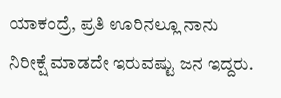ಯಾಕಂದ್ರೆ, ಪ್ರತಿ ಊರಿನಲ್ಲೂ ನಾನು ನಿರೀಕ್ಷೆ ಮಾಡದೇ ಇರುವಷ್ಟು ಜನ ಇದ್ದರು.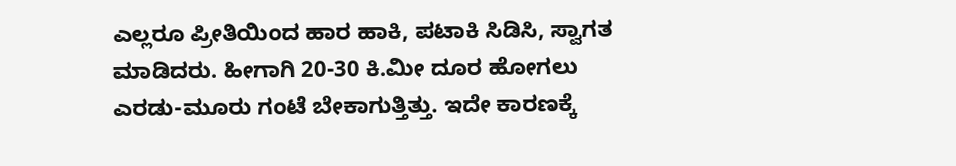ಎಲ್ಲರೂ ಪ್ರೀತಿಯಿಂದ ಹಾರ ಹಾಕಿ, ಪಟಾಕಿ ಸಿಡಿಸಿ, ಸ್ವಾಗತ ಮಾಡಿದರು. ಹೀಗಾಗಿ 20-30 ಕಿ.ಮೀ ದೂರ ಹೋಗಲು ಎರಡು-ಮೂರು ಗಂಟೆ ಬೇಕಾಗುತ್ತಿತ್ತು. ಇದೇ ಕಾರಣಕ್ಕೆ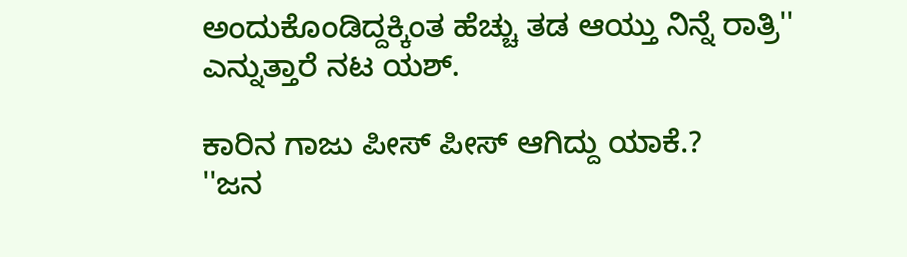ಅಂದುಕೊಂಡಿದ್ದಕ್ಕಿಂತ ಹೆಚ್ಚು ತಡ ಆಯ್ತು ನಿನ್ನೆ ರಾತ್ರಿ'' ಎನ್ನುತ್ತಾರೆ ನಟ ಯಶ್.

ಕಾರಿನ ಗಾಜು ಪೀಸ್ ಪೀಸ್ ಆಗಿದ್ದು ಯಾಕೆ.?
''ಜನ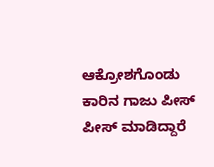ಆಕ್ರೋಶಗೊಂಡು ಕಾರಿನ ಗಾಜು ಪೀಸ್ ಪೀಸ್ ಮಾಡಿದ್ದಾರೆ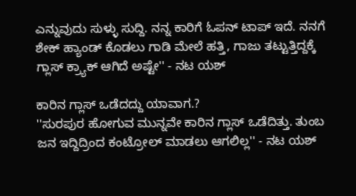ಎನ್ನುವುದು ಸುಳ್ಳು ಸುದ್ದಿ. ನನ್ನ ಕಾರಿಗೆ ಓಪನ್ ಟಾಪ್ ಇದೆ. ನನಗೆ ಶೇಕ್ ಹ್ಯಾಂಡ್ ಕೊಡಲು ಗಾಡಿ ಮೇಲೆ ಹತ್ತಿ, ಗಾಜು ತಟ್ಟುತ್ತಿದ್ದಕ್ಕೆ ಗ್ಲಾಸ್ ಕ್ರ್ಯಾಕ್ ಆಗಿದೆ ಅಷ್ಟೇ'' - ನಟ ಯಶ್

ಕಾರಿನ ಗ್ಲಾಸ್ ಒಡೆದದ್ದು ಯಾವಾಗ.?
''ಸುರಪುರ ಹೋಗುವ ಮುನ್ನವೇ ಕಾರಿನ ಗ್ಲಾಸ್ ಒಡೆದಿತ್ತು. ತುಂಬ ಜನ ಇದ್ದಿದ್ರಿಂದ ಕಂಟ್ರೋಲ್ ಮಾಡಲು ಆಗಲಿಲ್ಲ'' - ನಟ ಯಶ್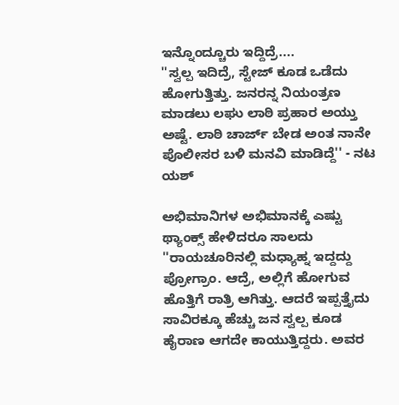ಇನ್ನೊಂದ್ಚೂರು ಇದ್ದಿದ್ರೆ....
''ಸ್ವಲ್ಪ ಇದಿದ್ರೆ, ಸ್ಟೇಜ್ ಕೂಡ ಒಡೆದು ಹೋಗುತ್ತಿತ್ತು. ಜನರನ್ನ ನಿಯಂತ್ರಣ ಮಾಡಲು ಲಘು ಲಾಠಿ ಪ್ರಹಾರ ಅಯ್ತು ಅಷ್ಟೆ. ಲಾಠಿ ಚಾರ್ಜ್ ಬೇಡ ಅಂತ ನಾನೇ ಪೊಲೀಸರ ಬಳಿ ಮನವಿ ಮಾಡಿದ್ದೆ'' - ನಟ ಯಶ್

ಅಭಿಮಾನಿಗಳ ಅಭಿಮಾನಕ್ಕೆ ಎಷ್ಟು ಥ್ಯಾಂಕ್ಸ್ ಹೇಳಿದರೂ ಸಾಲದು
''ರಾಯಚೂರಿನಲ್ಲಿ ಮಧ್ಯಾಹ್ನ ಇದ್ದದ್ದು ಪ್ರೋಗ್ರಾಂ. ಆದ್ರೆ, ಅಲ್ಲಿಗೆ ಹೋಗುವ ಹೊತ್ತಿಗೆ ರಾತ್ರಿ ಆಗಿತ್ತು. ಆದರೆ ಇಪ್ಪತ್ತೈದು ಸಾವಿರಕ್ಕೂ ಹೆಚ್ಚು ಜನ ಸ್ವಲ್ಪ ಕೂಡ ಹೈರಾಣ ಆಗದೇ ಕಾಯುತ್ತಿದ್ದರು. ಅವರ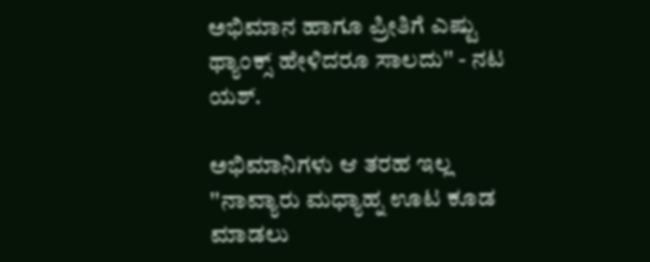ಅಭಿಮಾನ ಹಾಗೂ ಪ್ರೀತಿಗೆ ಎಷ್ಟು ಥ್ಯಾಂಕ್ಸ್ ಹೇಳಿದರೂ ಸಾಲದು'' - ನಟ ಯಶ್.

ಅಭಿಮಾನಿಗಳು ಆ ತರಹ ಇಲ್ಲ
''ನಾವ್ಯಾರು ಮಧ್ಯಾಹ್ನ ಊಟ ಕೂಡ ಮಾಡಲು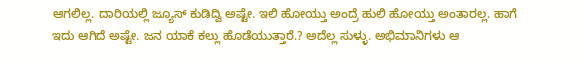ಆಗಲಿಲ್ಲ. ದಾರಿಯಲ್ಲಿ ಜ್ಯೂಸ್ ಕುಡಿದ್ವಿ ಅಷ್ಟೇ. ಇಲಿ ಹೋಯ್ತು ಅಂದ್ರೆ ಹುಲಿ ಹೋಯ್ತು ಅಂತಾರಲ್ಲ. ಹಾಗೆ ಇದು ಆಗಿದೆ ಅಷ್ಟೇ. ಜನ ಯಾಕೆ ಕಲ್ಲು ಹೊಡೆಯುತ್ತಾರೆ.? ಅದೆಲ್ಲ ಸುಳ್ಳು. ಅಭಿಮಾನಿಗಳು ಆ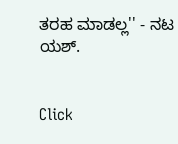ತರಹ ಮಾಡಲ್ಲ'' - ನಟ ಯಶ್.


Click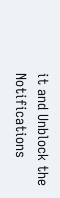it and Unblock the Notifications